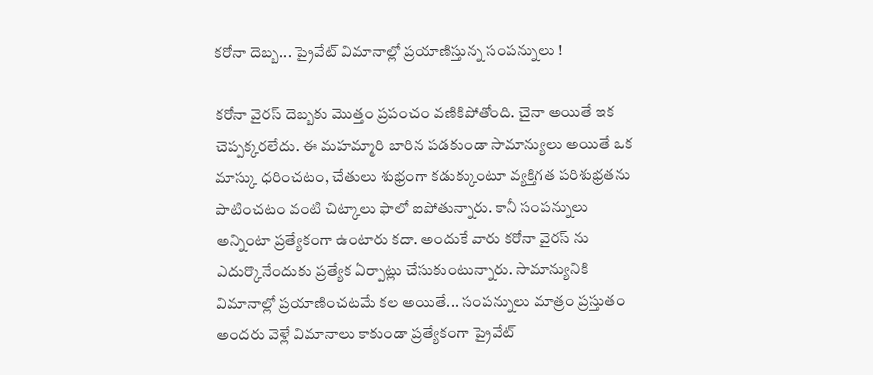కరోనా దెబ్బ... ప్రైవేట్ విమానాల్లో ప్రయాణిస్తున్న సంపన్నులు !

కరోనా వైరస్ దెబ్బకు మొత్తం ప్రపంచం వణికిపోతోంది. చైనా అయితే ఇక చెప్పక్కరలేదు. ఈ మహమ్మారి బారిన పడకుండా సామాన్యులు అయితే ఒక మాస్కు ధరించటం, చేతులు శుభ్రంగా కడుక్కుంటూ వ్యక్తిగత పరిశుభ్రతను పాటించటం వంటి చిట్కాలు ఫాలో ఐపోతున్నారు. కానీ సంపన్నులు అన్నింటా ప్రత్యేకంగా ఉంటారు కదా. అందుకే వారు కరోనా వైరస్ ను ఎదుర్కొనేందుకు ప్రత్యేక ఏర్పాట్లు చేసుకుంటున్నారు. సామాన్యునికి విమానాల్లో ప్రయాణించటమే కల అయితే... సంపన్నులు మాత్రం ప్రస్తుతం అందరు వెళ్లే విమానాలు కాకుండా ప్రత్యేకంగా ప్రైవేట్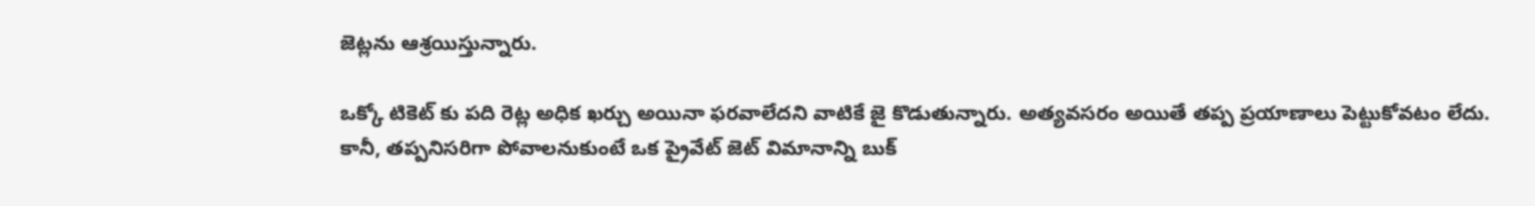జెట్లను ఆశ్రయిస్తున్నారు.

ఒక్కో టికెట్ కు పది రెట్ల అధిక ఖర్చు అయినా ఫరవాలేదని వాటికే జై కొడుతున్నారు. అత్యవసరం అయితే తప్ప ప్రయాణాలు పెట్టుకోవటం లేదు. కానీ, తప్పనిసరిగా పోవాలనుకుంటే ఒక ప్రైవేట్ జెట్ విమానాన్ని బుక్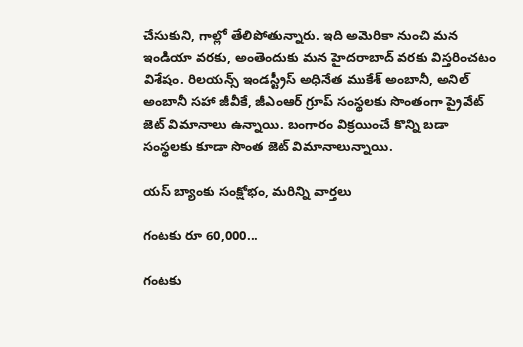చేసుకుని, గాల్లో తేలిపోతున్నారు. ఇది అమెరికా నుంచి మన ఇండియా వరకు, అంతెందుకు మన హైదరాబాద్ వరకు విస్తరించటం విశేషం. రిలయన్స్ ఇండస్ట్రీస్ అధినేత ముకేశ్ అంబానీ, అనిల్ అంబానీ సహా జీవీకే, జీఎంఆర్ గ్రూప్ సంస్థలకు సొంతంగా ప్రైవేట్ జెట్ విమానాలు ఉన్నాయి. బంగారం విక్రయించే కొన్ని బడా సంస్థలకు కూడా సొంత జెట్ విమానాలున్నాయి.

యస్ బ్యాంకు సంక్షోభం, మరిన్ని వార్తలు

గంటకు రూ 60,000...

గంటకు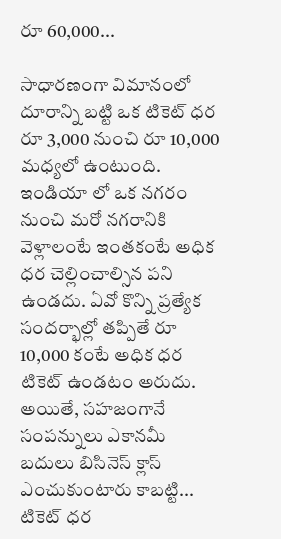రూ 60,000...

సాధారణంగా విమానంలో దూరాన్ని బట్టి ఒక టికెట్ ధర రూ 3,000 నుంచి రూ 10,000 మధ్యలో ఉంటుంది. ఇండియా లో ఒక నగరం నుంచి మరో నగరానికి వెళ్లాలంటే ఇంతకంటే అధిక ధర చెల్లించాల్సిన పని ఉండదు. ఏవో కొన్ని ప్రత్యేక సందర్భాల్లో తప్పితే రూ 10,000 కంటే అధిక ధర టికెట్ ఉండటం అరుదు. అయితే, సహజంగానే సంపన్నులు ఎకానమీ బదులు బిసినెస్ క్లాస్ ఎంచుకుంటారు కాబట్టి... టికెట్ ధర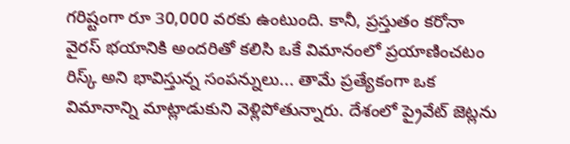గరిష్టంగా రూ 30,000 వరకు ఉంటుంది. కానీ, ప్రస్తుతం కరోనా వైరస్ భయానికి అందరితో కలిసి ఒకే విమానంలో ప్రయాణించటం రిస్క్ అని భావిస్తున్న సంపన్నులు... తామే ప్రత్యేకంగా ఒక విమానాన్ని మాట్లాడుకుని వెళ్లిపోతున్నారు. దేశంలో ప్రైవేట్ జెట్లను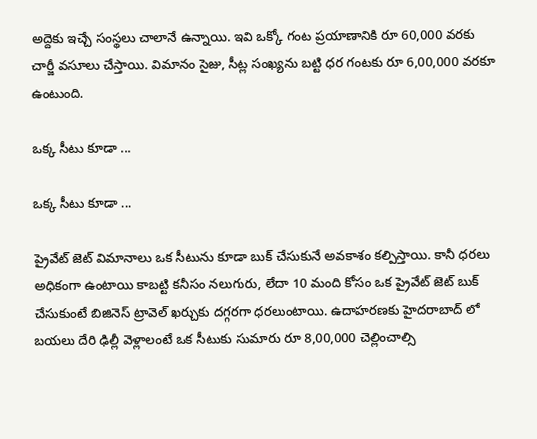అద్దెకు ఇచ్చే సంస్థలు చాలానే ఉన్నాయి. ఇవి ఒక్కో గంట ప్రయాణానికి రూ 60,000 వరకు చార్జీ వసూలు చేస్తాయి. విమానం సైజు, సీట్ల సంఖ్యను బట్టి ధర గంటకు రూ 6,00,000 వరకూ ఉంటుంది.

ఒక్క సీటు కూడా ...

ఒక్క సీటు కూడా ...

ప్రైవేట్ జెట్ విమానాలు ఒక సీటును కూడా బుక్ చేసుకునే అవకాశం కల్పిస్తాయి. కానీ ధరలు అధికంగా ఉంటాయి కాబట్టి కనీసం నలుగురు, లేదా 10 మంది కోసం ఒక ప్రైవేట్ జెట్ బుక్ చేసుకుంటే బిజినెస్ ట్రావెల్ ఖర్చుకు దగ్గరగా ధరలుంటాయి. ఉదాహరణకు హైదరాబాద్ లో బయలు దేరి ఢిల్లీ వెళ్లాలంటే ఒక సీటుకు సుమారు రూ 8,00,000 చెల్లించాల్సి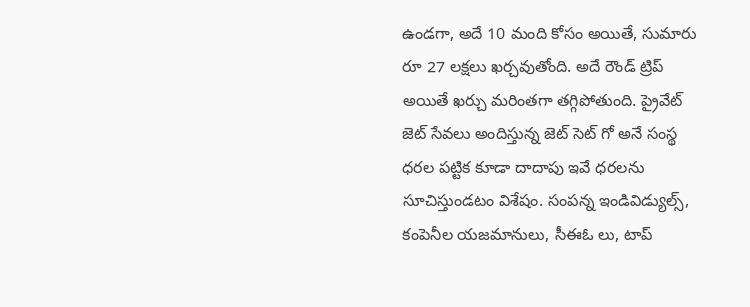ఉండగా, అదే 10 మంది కోసం అయితే, సుమారు రూ 27 లక్షలు ఖర్చవుతోంది. అదే రౌండ్ ట్రిప్ అయితే ఖర్చు మరింతగా తగ్గిపోతుంది. ప్రైవేట్ జెట్ సేవలు అందిస్తున్న జెట్ సెట్ గో అనే సంస్థ ధరల పట్టిక కూడా దాదాపు ఇవే ధరలను సూచిస్తుండటం విశేషం. సంపన్న ఇండివిడ్యుల్స్, కంపెనీల యజమానులు, సీఈఓ లు, టాప్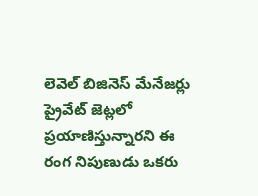లెవెల్ బిజినెస్ మేనేజర్లు ప్రైవేట్ జెట్లలో ప్రయాణిస్తున్నారని ఈ రంగ నిపుణుడు ఒకరు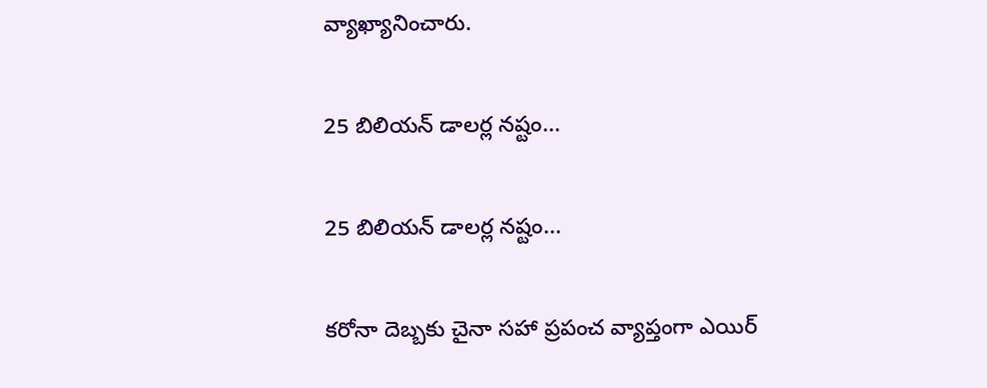వ్యాఖ్యానించారు.

25 బిలియన్ డాలర్ల నష్టం...

25 బిలియన్ డాలర్ల నష్టం...

కరోనా దెబ్బకు చైనా సహా ప్రపంచ వ్యాప్తంగా ఎయిర్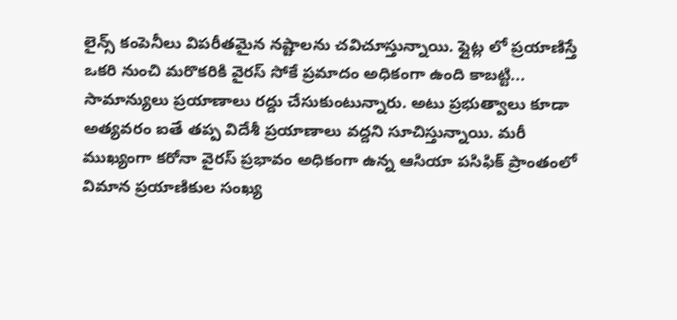లైన్స్ కంపెనీలు విపరీతమైన నష్టాలను చవిచూస్తున్నాయి. ఫ్లైట్ల లో ప్రయాణిస్తే ఒకరి నుంచి మరొకరికి వైరస్ సోకే ప్రమాదం అధికంగా ఉంది కాబట్టి... సామాన్యులు ప్రయాణాలు రద్దు చేసుకుంటున్నారు. అటు ప్రభుత్వాలు కూడా అత్యవరం ఐతే తప్ప విదేశీ ప్రయాణాలు వద్దని సూచిస్తున్నాయి. మరీ ముఖ్యంగా కరోనా వైరస్ ప్రభావం అధికంగా ఉన్న ఆసియా పసిఫిక్ ప్రాంతంలో విమాన ప్రయాణికుల సంఖ్య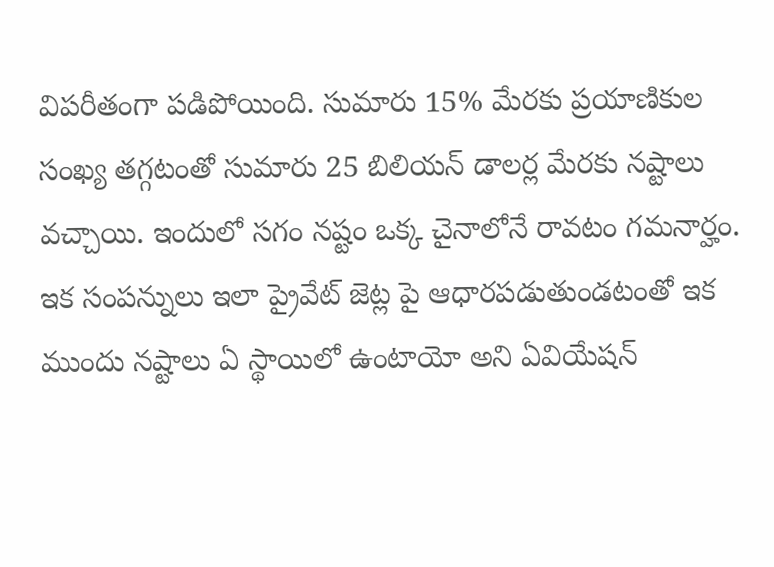విపరీతంగా పడిపోయింది. సుమారు 15% మేరకు ప్రయాణికుల సంఖ్య తగ్గటంతో సుమారు 25 బిలియన్ డాలర్ల మేరకు నష్టాలు వచ్చాయి. ఇందులో సగం నష్టం ఒక్క చైనాలోనే రావటం గమనార్హం. ఇక సంపన్నులు ఇలా ప్రైవేట్ జెట్ల పై ఆధారపడుతుండటంతో ఇక ముందు నష్టాలు ఏ స్థాయిలో ఉంటాయో అని ఏవియేషన్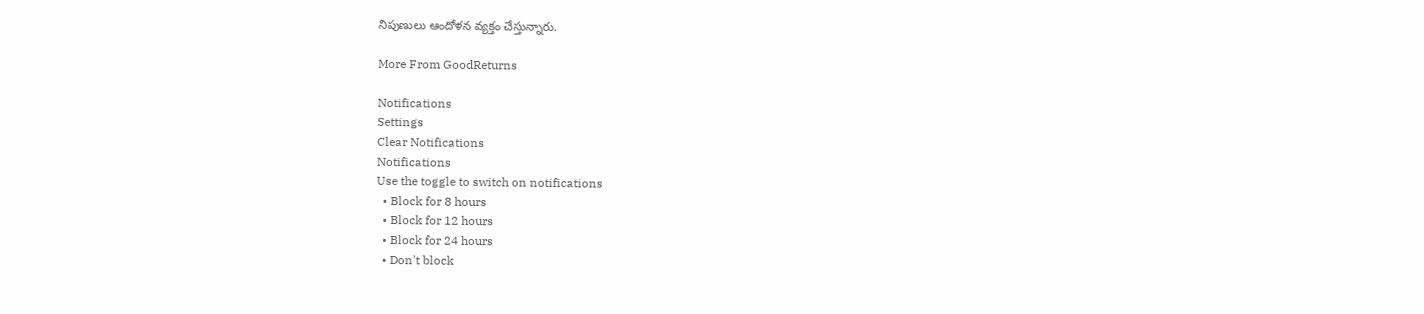నిపుణులు ఆందోళన వ్యక్తం చేస్తున్నారు.

More From GoodReturns

Notifications
Settings
Clear Notifications
Notifications
Use the toggle to switch on notifications
  • Block for 8 hours
  • Block for 12 hours
  • Block for 24 hours
  • Don't block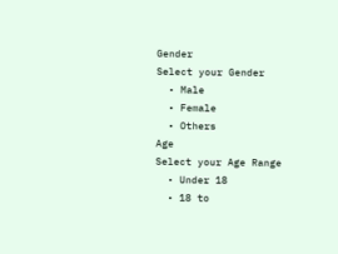Gender
Select your Gender
  • Male
  • Female
  • Others
Age
Select your Age Range
  • Under 18
  • 18 to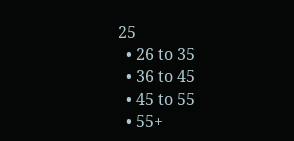25
  • 26 to 35
  • 36 to 45
  • 45 to 55
  • 55+